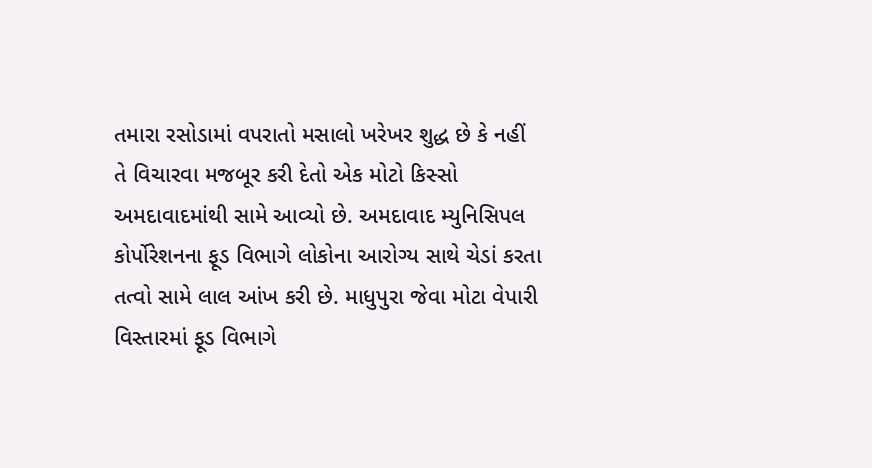તમારા રસોડામાં વપરાતો મસાલો ખરેખર શુદ્ધ છે કે નહીં તે વિચારવા મજબૂર કરી દેતો એક મોટો કિસ્સો અમદાવાદમાંથી સામે આવ્યો છે. અમદાવાદ મ્યુનિસિપલ કોર્પોરેશનના ફૂડ વિભાગે લોકોના આરોગ્ય સાથે ચેડાં કરતા તત્વો સામે લાલ આંખ કરી છે. માધુપુરા જેવા મોટા વેપારી વિસ્તારમાં ફૂડ વિભાગે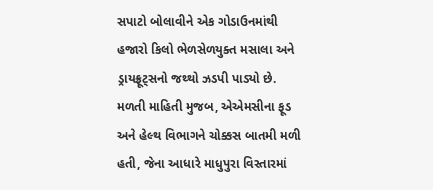સપાટો બોલાવીને એક ગોડાઉનમાંથી હજારો કિલો ભેળસેળયુક્ત મસાલા અને ડ્રાયફ્રૂટ્સનો જથ્થો ઝડપી પાડ્યો છે.
મળતી માહિતી મુજબ, એએમસીના ફૂડ અને હેલ્થ વિભાગને ચોક્કસ બાતમી મળી હતી, જેના આધારે માધુપુરા વિસ્તારમાં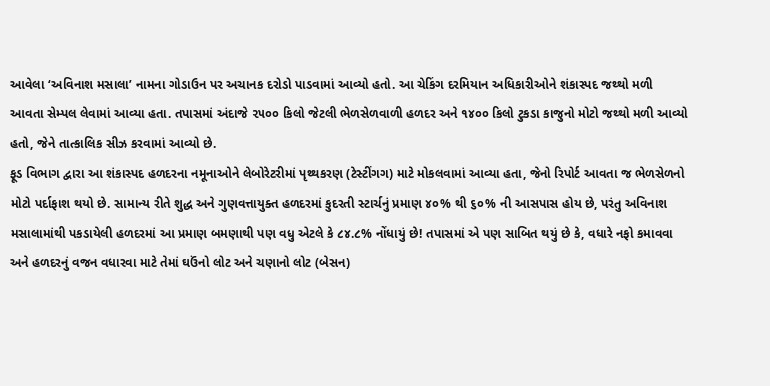આવેલા ‘અવિનાશ મસાલા’ નામના ગોડાઉન પર અચાનક દરોડો પાડવામાં આવ્યો હતો. આ ચેકિંગ દરમિયાન અધિકારીઓને શંકાસ્પદ જથ્થો મળી આવતા સેમ્પલ લેવામાં આવ્યા હતા. તપાસમાં અંદાજે ૨૫૦૦ કિલો જેટલી ભેળસેળવાળી હળદર અને ૧૪૦૦ કિલો ટુકડા કાજુનો મોટો જથ્થો મળી આવ્યો હતો, જેને તાત્કાલિક સીઝ કરવામાં આવ્યો છે.
ફૂડ વિભાગ દ્વારા આ શંકાસ્પદ હળદરના નમૂનાઓને લેબોરેટરીમાં પૃથ્થકરણ (ટેસ્ટીંગગ) માટે મોકલવામાં આવ્યા હતા, જેનો રિપોર્ટ આવતા જ ભેળસેળનો મોટો પર્દાફાશ થયો છે. સામાન્ય રીતે શુદ્ધ અને ગુણવત્તાયુક્ત હળદરમાં કુદરતી સ્ટાર્ચનું પ્રમાણ ૪૦% થી ૬૦% ની આસપાસ હોય છે, પરંતુ અવિનાશ મસાલામાંથી પકડાયેલી હળદરમાં આ પ્રમાણ બમણાથી પણ વધુ એટલે કે ૮૪.૮% નોંધાયું છે! તપાસમાં એ પણ સાબિત થયું છે કે, વધારે નફો કમાવવા અને હળદરનું વજન વધારવા માટે તેમાં ઘઉંનો લોટ અને ચણાનો લોટ (બેસન)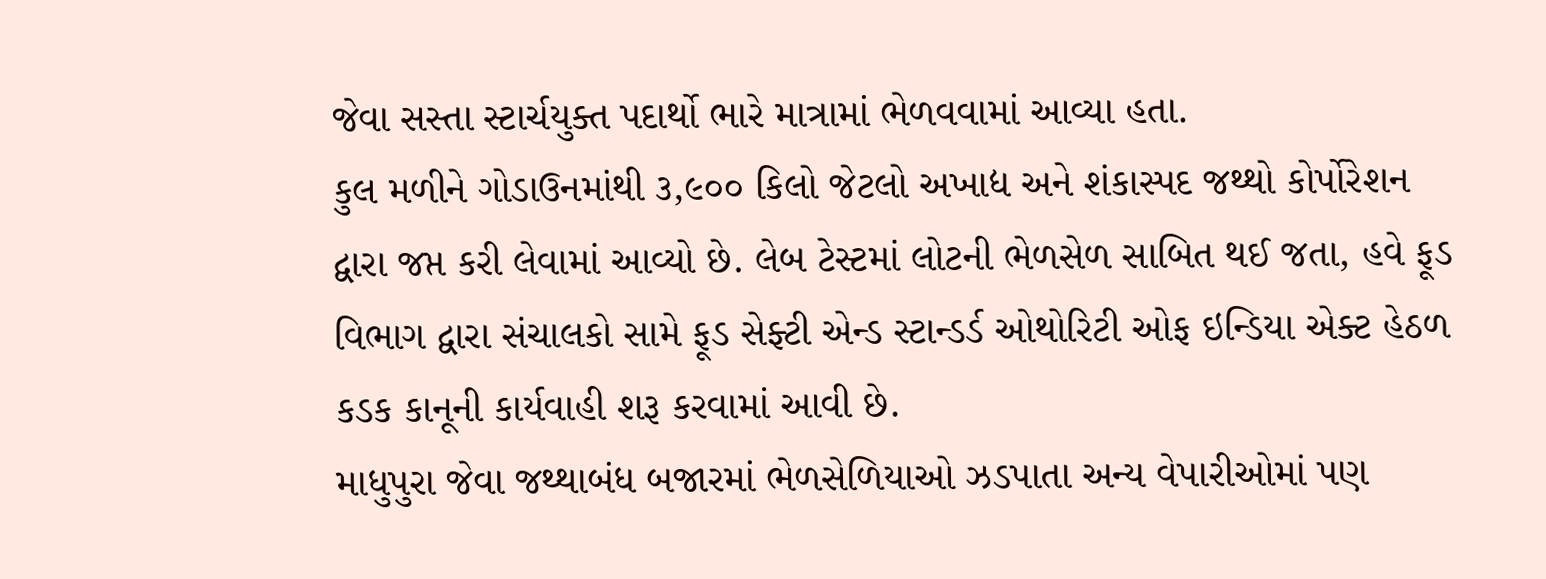જેવા સસ્તા સ્ટાર્ચયુક્ત પદાર્થો ભારે માત્રામાં ભેળવવામાં આવ્યા હતા.
કુલ મળીને ગોડાઉનમાંથી ૩,૯૦૦ કિલો જેટલો અખાદ્ય અને શંકાસ્પદ જથ્થો કોર્પોરેશન દ્વારા જપ્ત કરી લેવામાં આવ્યો છે. લેબ ટેસ્ટમાં લોટની ભેળસેળ સાબિત થઈ જતા, હવે ફૂડ વિભાગ દ્વારા સંચાલકો સામે ફૂડ સેફ્ટી એન્ડ સ્ટાન્ડર્ડ ઓથોરિટી ઓફ ઇન્ડિયા એક્ટ હેઠળ કડક કાનૂની કાર્યવાહી શરૂ કરવામાં આવી છે.
માધુપુરા જેવા જથ્થાબંધ બજારમાં ભેળસેળિયાઓ ઝડપાતા અન્ય વેપારીઓમાં પણ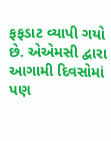ફફડાટ વ્યાપી ગયો છે. એએમસી દ્વારા આગામી દિવસોમાં પણ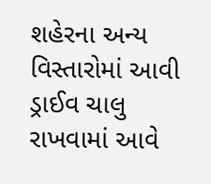શહેરના અન્ય વિસ્તારોમાં આવી ડ્રાઈવ ચાલુ રાખવામાં આવે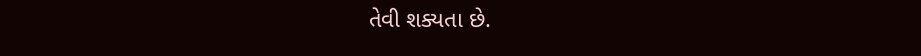તેવી શક્યતા છે.